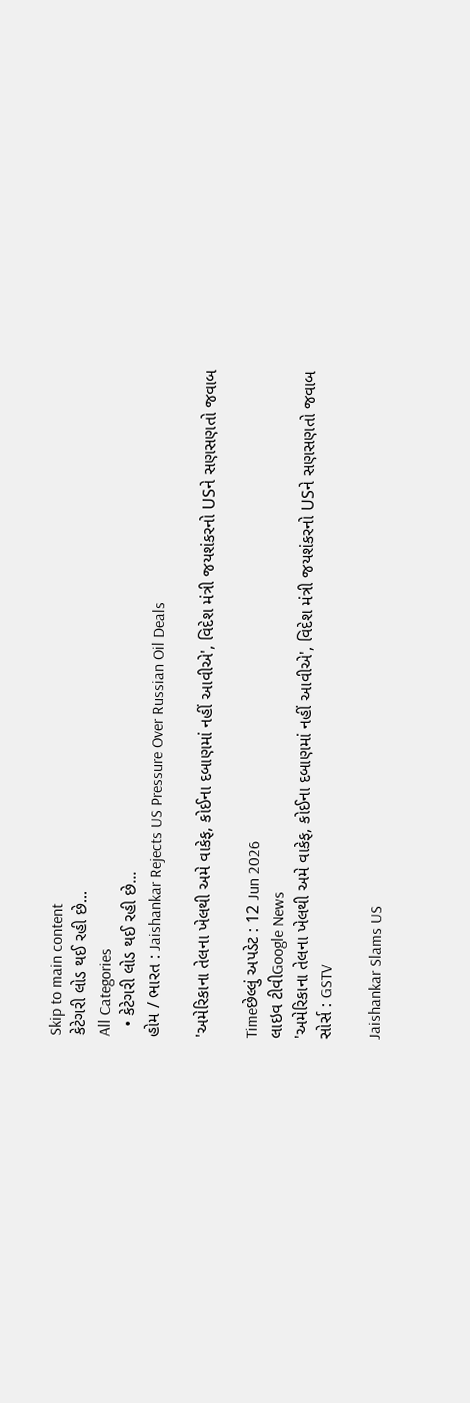Skip to main content
કેટેગરી લોડ થઈ રહી છે...
All Categories
  • કેટેગરી લોડ થઈ રહી છે...
હોમ / ભારત : Jaishankar Rejects US Pressure Over Russian Oil Deals

'અમેરિકાના તેલના ખેલથી અમે વાકેફ, કોઈના દબાણમાં નહીં આવીએ', વિદેશ મંત્રી જયશંકરનો USને સણસણતો જવાબ

Timeછેલ્લું અપડેટ : 12 Jun 2026
લાઇવ ટીવીGoogle News
'અમેરિકાના તેલના ખેલથી અમે વાકેફ, કોઈના દબાણમાં નહીં આવીએ', વિદેશ મંત્રી જયશંકરનો USને સણસણતો જવાબ
સોર્સ : GSTV

Jaishankar Slams US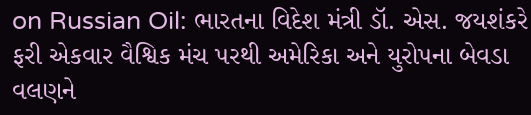on Russian Oil: ભારતના વિદેશ મંત્રી ડૉ. એસ. જયશંકરે ફરી એકવાર વૈશ્વિક મંચ પરથી અમેરિકા અને યુરોપના બેવડા વલણને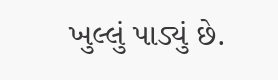ખુલ્લું પાડ્યું છે.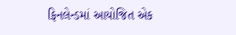ફિનલેન્ડમાં આયોજિત એક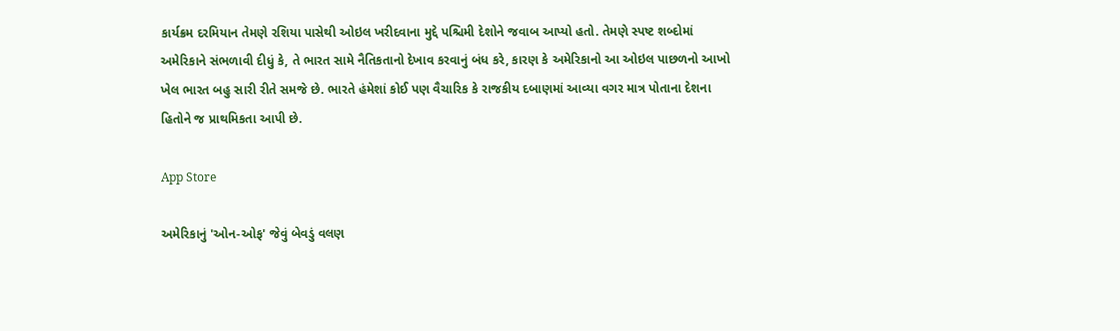કાર્યક્રમ દરમિયાન તેમણે રશિયા પાસેથી ઓઇલ ખરીદવાના મુદ્દે પશ્ચિમી દેશોને જવાબ આપ્યો હતો. તેમણે સ્પષ્ટ શબ્દોમાં અમેરિકાને સંભળાવી દીધું કે, તે ભારત સામે નૈતિકતાનો દેખાવ કરવાનું બંધ કરે, કારણ કે અમેરિકાનો આ ઓઇલ પાછળનો આખો ખેલ ભારત બહુ સારી રીતે સમજે છે. ભારતે હંમેશાં કોઈ પણ વૈચારિક કે રાજકીય દબાણમાં આવ્યા વગર માત્ર પોતાના દેશના હિતોને જ પ્રાથમિકતા આપી છે.

App Store

અમેરિકાનું 'ઓન-ઓફ' જેવું બેવડું વલણ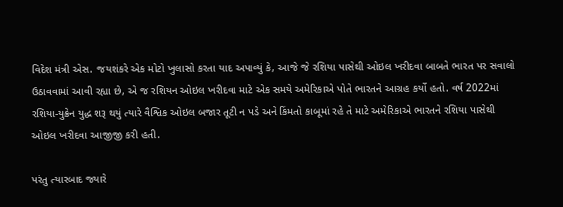વિદેશ મંત્રી એસ. જયશંકરે એક મોટો ખુલાસો કરતા યાદ અપાવ્યું કે, આજે જે રશિયા પાસેથી ઓઇલ ખરીદવા બાબતે ભારત પર સવાલો ઉઠાવવામાં આવી રહ્યા છે, એ જ રશિયન ઓઇલ ખરીદવા માટે એક સમયે અમેરિકાએ પોતે ભારતને આગ્રહ કર્યો હતો. વર્ષ 2022માં રશિયા-યુક્રેન યુદ્ધ શરૂ થયું ત્યારે વૈશ્વિક ઓઇલ બજાર તૂટી ન પડે અને કિંમતો કાબૂમાં રહે તે માટે અમેરિકાએ ભારતને રશિયા પાસેથી ઓઇલ ખરીદવા આજીજી કરી હતી.

પરંતુ ત્યારબાદ જ્યારે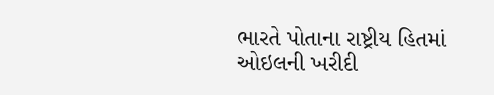ભારતે પોતાના રાષ્ટ્રીય હિતમાં ઓઇલની ખરીદી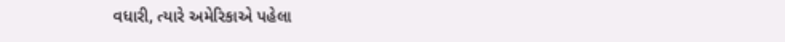વધારી, ત્યારે અમેરિકાએ પહેલા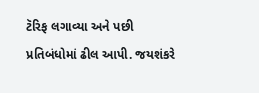ટૅરિફ લગાવ્યા અને પછી પ્રતિબંધોમાં ઢીલ આપી. જયશંકરે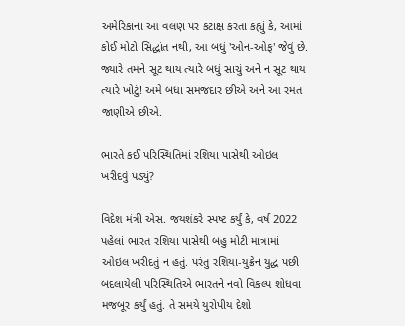અમેરિકાના આ વલણ પર કટાક્ષ કરતા કહ્યું કે, આમાં કોઈ મોટો સિદ્ધાંત નથી, આ બધું 'ઓન-ઓફ' જેવું છે. જ્યારે તમને સૂટ થાય ત્યારે બધું સાચું અને ન સૂટ થાય ત્યારે ખોટું! અમે બધા સમજદાર છીએ અને આ રમત જાણીએ છીએ.

ભારતે કઈ પરિસ્થિતિમાં રશિયા પાસેથી ઓઇલ ખરીદવું પડ્યું?

વિદેશ મંત્રી એસ. જયશંકરે સ્પષ્ટ કર્યું કે, વર્ષ 2022 પહેલાં ભારત રશિયા પાસેથી બહુ મોટી માત્રામાં ઓઇલ ખરીદતું ન હતું. પરંતુ રશિયા-યુક્રેન યુદ્ધ પછી બદલાયેલી પરિસ્થિતિએ ભારતને નવો વિકલ્પ શોધવા મજબૂર કર્યું હતું. તે સમયે યુરોપીય દેશો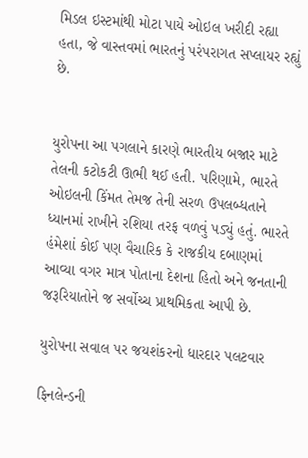મિડલ ઇસ્ટમાંથી મોટા પાયે ઓઇલ ખરીદી રહ્યા હતા, જે વાસ્તવમાં ભારતનું પરંપરાગત સપ્લાયર રહ્યું છે.


યુરોપના આ પગલાને કારણે ભારતીય બજાર માટે તેલની કટોકટી ઊભી થઈ હતી. પરિણામે, ભારતે ઓઇલની કિંમત તેમજ તેની સરળ ઉપલબ્ધતાને ધ્યાનમાં રાખીને રશિયા તરફ વળવું પડ્યું હતું. ભારતે હંમેશાં કોઈ પણ વૈચારિક કે રાજકીય દબાણમાં આવ્યા વગર માત્ર પોતાના દેશના હિતો અને જનતાની જરૂરિયાતોને જ સર્વોચ્ચ પ્રાથમિકતા આપી છે.

યુરોપના સવાલ પર જયશંકરનો ધારદાર પલટવાર

ફિનલેન્ડની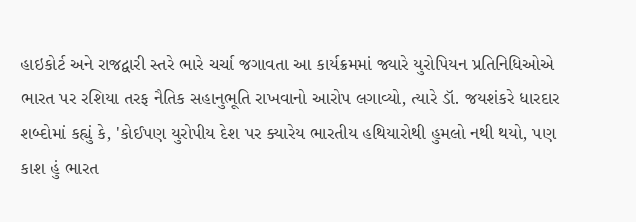હાઇકોર્ટ અને રાજદ્વારી સ્તરે ભારે ચર્ચા જગાવતા આ કાર્યક્રમમાં જ્યારે યુરોપિયન પ્રતિનિધિઓએ ભારત પર રશિયા તરફ નૈતિક સહાનુભૂતિ રાખવાનો આરોપ લગાવ્યો, ત્યારે ડૉ. જયશંકરે ધારદાર શબ્દોમાં કહ્યું કે, 'કોઈપણ યુરોપીય દેશ પર ક્યારેય ભારતીય હથિયારોથી હુમલો નથી થયો, પણ કાશ હું ભારત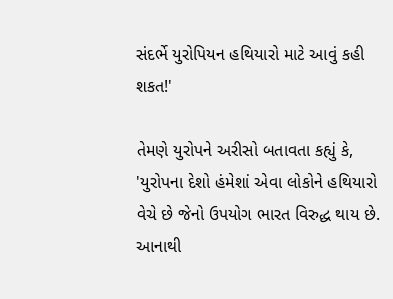સંદર્ભે યુરોપિયન હથિયારો માટે આવું કહી શકત!'

તેમણે યુરોપને અરીસો બતાવતા કહ્યું કે, 'યુરોપના દેશો હંમેશાં એવા લોકોને હથિયારો વેચે છે જેનો ઉપયોગ ભારત વિરુદ્ધ થાય છે. આનાથી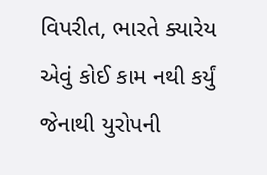વિપરીત, ભારતે ક્યારેય એવું કોઈ કામ નથી કર્યું જેનાથી યુરોપની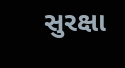સુરક્ષા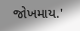જોખમાય.'